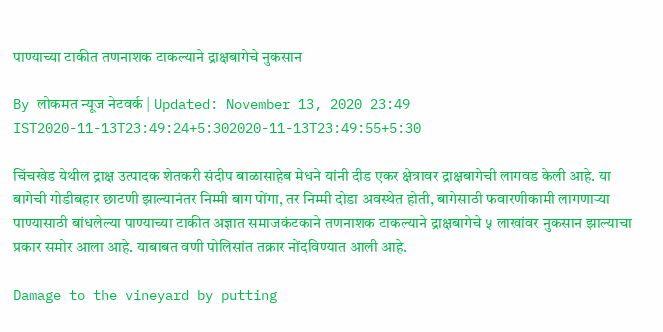पाण्याच्या टाकीत तणनाशक टाकल्याने द्राक्षबागेचे नुकसान

By लोकमत न्यूज नेटवर्क | Updated: November 13, 2020 23:49 IST2020-11-13T23:49:24+5:302020-11-13T23:49:55+5:30

चिंचखेड येथील द्राक्ष उत्पादक शेतकरी संदीप बाळासाहेब मेधने यांनी दीड एकर क्षेत्रावर द्राक्षबागेची लागवड केली आहे. या बागेची गोडीबहार छाटणी झाल्यानंतर निम्मी बाग पोंगा, तर निम्मी दोडा अवस्थेत होती, बागेसाठी फवारणीकामी लागणाऱ्या पाण्यासाठी बांधलेल्या पाण्याच्या टाकीत अज्ञात समाजकंटकाने तणनाशक टाकल्याने द्राक्षबागेचे ५ लाखांवर नुकसान झाल्याचा प्रकार समोर आला आहे. याबाबत वणी पोलिसांत तक्रार नोंदविण्यात आली आहे.

Damage to the vineyard by putting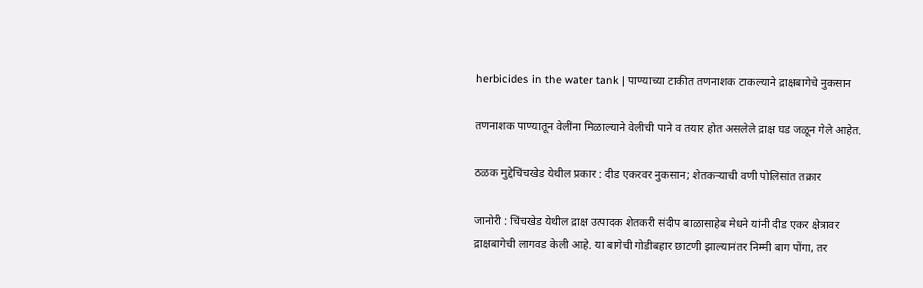herbicides in the water tank | पाण्याच्या टाकीत तणनाशक टाकल्याने द्राक्षबागेचे नुकसान

तणनाशक पाण्यातून वेलींना मिळाल्याने वेलीची पाने व तयार होत असलेले द्राक्ष घड जळून गेले आहेत.

ठळक मुद्देचिंचखेड येथील प्रकार : दीड एकरवर नुकसान; शेतकऱ्याची वणी पोलिसांत तक्रार

जानोरी : चिंचखेड येथील द्राक्ष उत्पादक शेतकरी संदीप बाळासाहेब मेधने यांनी दीड एकर क्षेत्रावर द्राक्षबागेची लागवड केली आहे. या बागेची गोडीबहार छाटणी झाल्यानंतर निम्मी बाग पोंगा, तर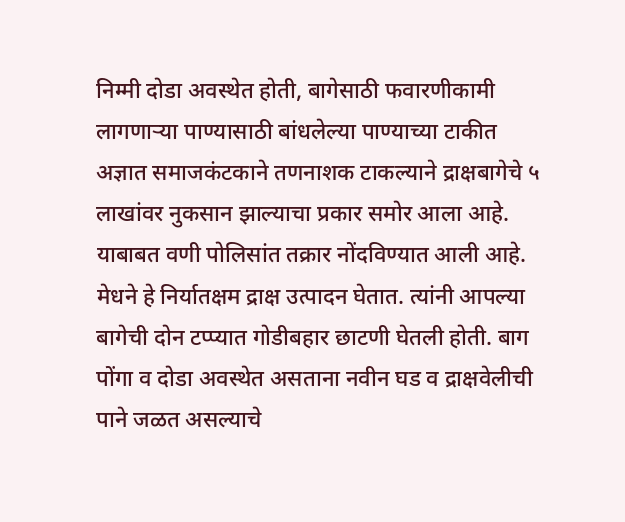निम्मी दोडा अवस्थेत होती, बागेसाठी फवारणीकामी लागणाऱ्या पाण्यासाठी बांधलेल्या पाण्याच्या टाकीत अज्ञात समाजकंटकाने तणनाशक टाकल्याने द्राक्षबागेचे ५ लाखांवर नुकसान झाल्याचा प्रकार समोर आला आहे. याबाबत वणी पोलिसांत तक्रार नोंदविण्यात आली आहे. मेधने हे निर्यातक्षम द्राक्ष उत्पादन घेतात. त्यांनी आपल्या बागेची दोन टप्प्यात गोडीबहार छाटणी घेतली होती. बाग पोंगा व दोडा अवस्थेत असताना नवीन घड व द्राक्षवेलीची पाने जळत असल्याचे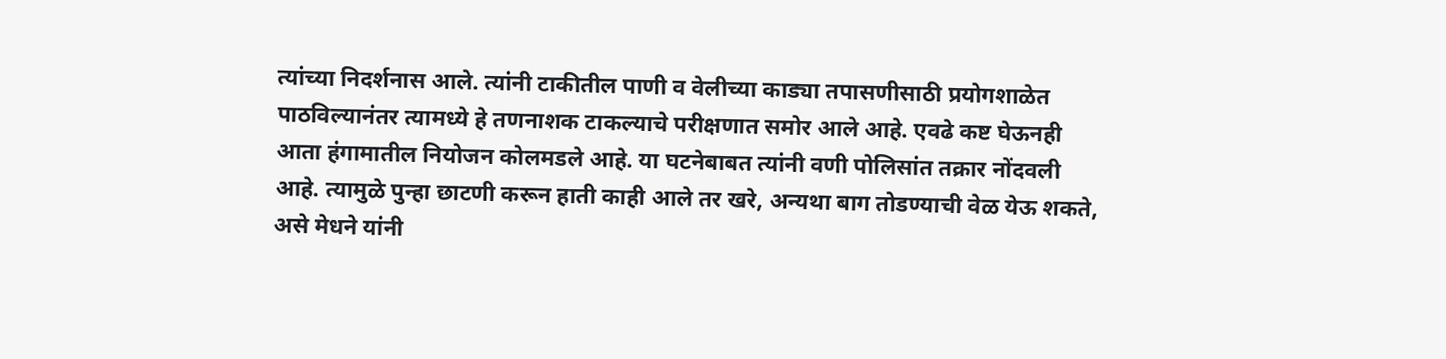त्यांच्या निदर्शनास आले. त्यांनी टाकीतील पाणी व वेलीच्या काड्या तपासणीसाठी प्रयोगशाळेत पाठविल्यानंतर त्यामध्ये हे तणनाशक टाकल्याचे परीक्षणात समोर आले आहे. एवढे कष्ट घेऊनही आता हंगामातील नियोजन कोलमडले आहे. या घटनेबाबत त्यांनी वणी पोलिसांत तक्रार नोंदवली आहे. त्यामुळे पुन्हा छाटणी करून हाती काही आले तर खरे, अन्यथा बाग तोडण्याची वेळ येऊ शकते, असे मेधने यांनी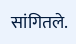सांगितले.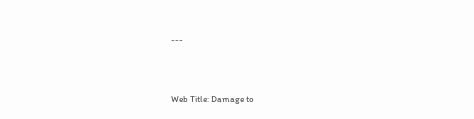---





Web Title: Damage to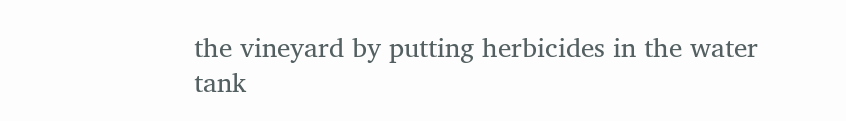the vineyard by putting herbicides in the water tank